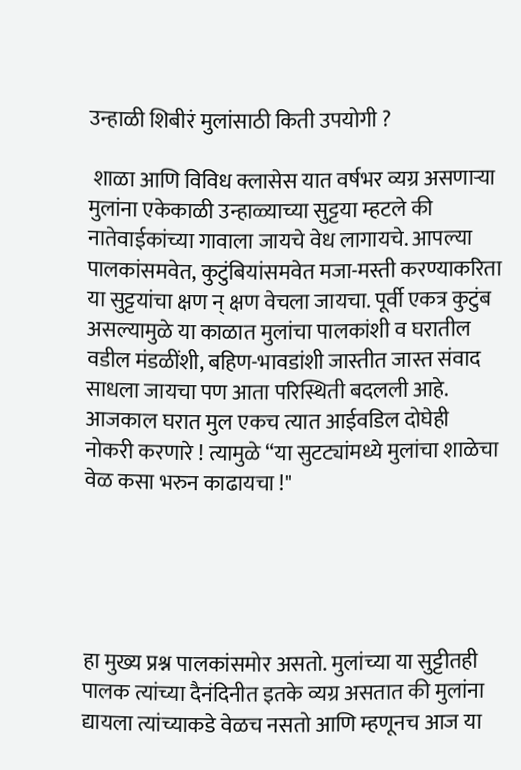उन्हाळी शिबीरं मुलांसाठी किती उपयोगी ?

 शाळा आणि विविध क्लासेस यात वर्षभर व्यग्र असणाऱ्या मुलांना एकेकाळी उन्हाळ्याच्या सुट्टया म्हटले की नातेवाईकांच्या गावाला जायचे वेध लागायचे. आपल्या पालकांसमवेत, कुटुंबियांसमवेत मजा-मस्ती करण्याकरिता या सुट्टयांचा क्षण न् क्षण वेचला जायचा. पूर्वी एकत्र कुटुंब असल्यामुळे या काळात मुलांचा पालकांशी व घरातील वडील मंडळींशी, बहिण-भावडांशी जास्तीत जास्त संवाद साधला जायचा पण आता परिस्थिती बदलली आहे. आजकाल घरात मुल एकच त्यात आईवडिल दोघेही नोकरी करणारे ! त्यामुळे “या सुटट्यांमध्ये मुलांचा शाळेचा वेळ कसा भरुन काढायचा !"





हा मुख्य प्रश्न पालकांसमोर असतो. मुलांच्या या सुट्टीतही पालक त्यांच्या दैनंदिनीत इतके व्यग्र असतात की मुलांना द्यायला त्यांच्याकडे वेळच नसतो आणि म्हणूनच आज या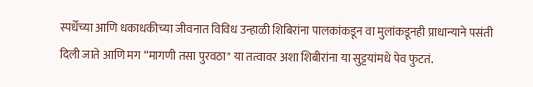स्पर्धेच्या आणि धकाधकीच्या जीवनात विविध उन्हाळी शिबिरांना पालकांकडून वा मुलांकडूनही प्राधान्याने पसंती दिली जाते आणि मग “मागणी तसा पुरवठा" या तत्वावर अशा शिबीरांना या सुट्टयांमधे पेव फुटतं.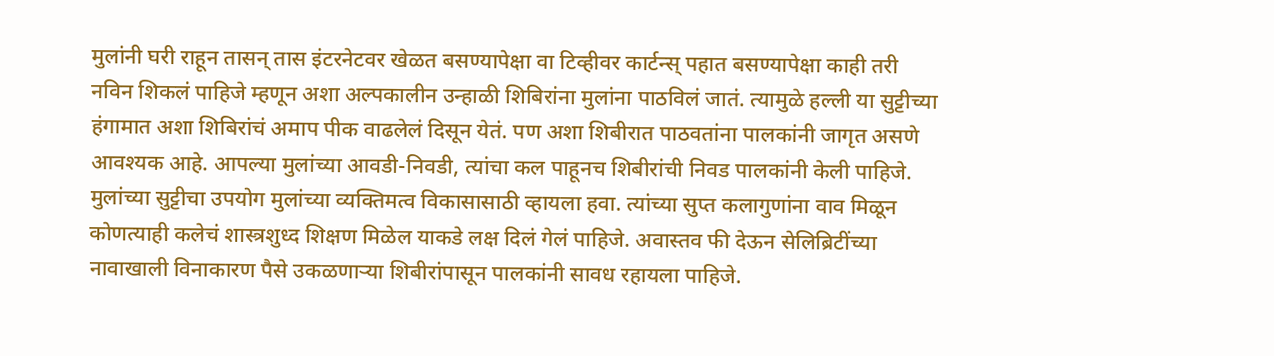मुलांनी घरी राहून तासन् तास इंटरनेटवर खेळत बसण्यापेक्षा वा टिव्हीवर कार्टन्स् पहात बसण्यापेक्षा काही तरी नविन शिकलं पाहिजे म्हणून अशा अल्पकालीन उन्हाळी शिबिरांना मुलांना पाठविलं जातं. त्यामुळे हल्ली या सुट्टीच्या हंगामात अशा शिबिरांचं अमाप पीक वाढलेलं दिसून येतं. पण अशा शिबीरात पाठवतांना पालकांनी जागृत असणे आवश्यक आहे. आपल्या मुलांच्या आवडी-निवडी, त्यांचा कल पाहूनच शिबीरांची निवड पालकांनी केली पाहिजे. मुलांच्या सुट्टीचा उपयोग मुलांच्या व्यक्तिमत्व विकासासाठी व्हायला हवा. त्यांच्या सुप्त कलागुणांना वाव मिळून कोणत्याही कलेचं शास्त्रशुध्द शिक्षण मिळेल याकडे लक्ष दिलं गेलं पाहिजे. अवास्तव फी देऊन सेलिब्रिटींच्या नावाखाली विनाकारण पैसे उकळणाऱ्या शिबीरांपासून पालकांनी सावध रहायला पाहिजे.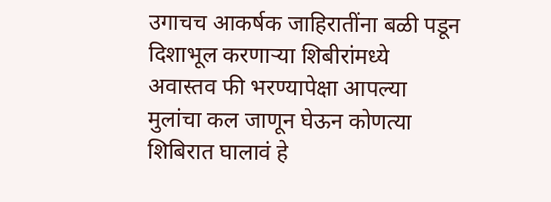उगाचच आकर्षक जाहिरातींना बळी पडून दिशाभूल करणाऱ्या शिबीरांमध्ये अवास्तव फी भरण्यापेक्षा आपल्या मुलांचा कल जाणून घेऊन कोणत्या शिबिरात घालावं हे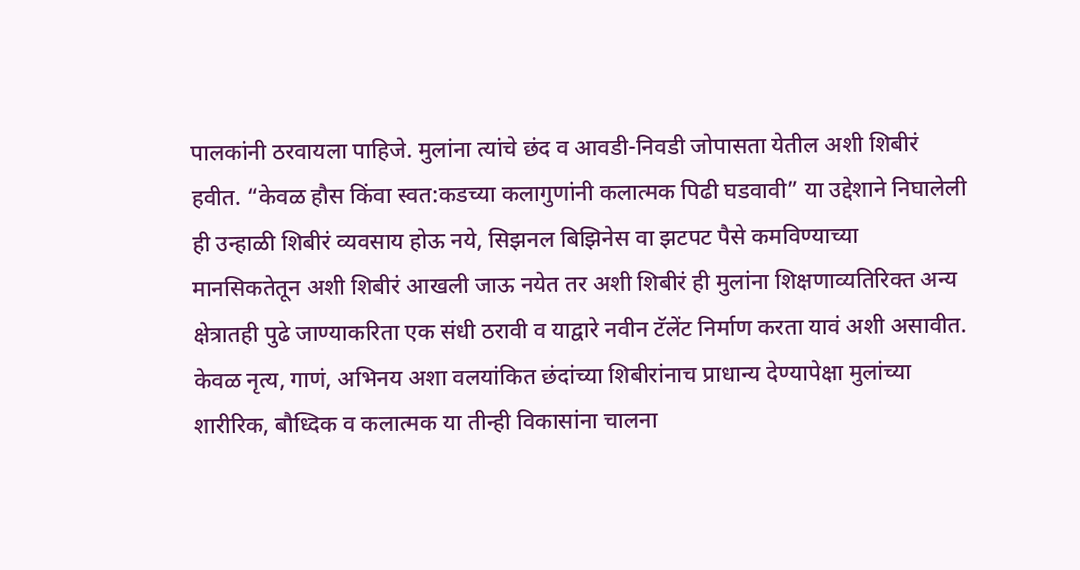पालकांनी ठरवायला पाहिजे. मुलांना त्यांचे छंद व आवडी-निवडी जोपासता येतील अशी शिबीरं हवीत. “केवळ हौस किंवा स्वत:कडच्या कलागुणांनी कलात्मक पिढी घडवावी” या उद्देशाने निघालेली ही उन्हाळी शिबीरं व्यवसाय होऊ नये, सिझनल बिझिनेस वा झटपट पैसे कमविण्याच्या मानसिकतेतून अशी शिबीरं आखली जाऊ नयेत तर अशी शिबीरं ही मुलांना शिक्षणाव्यतिरिक्त अन्य क्षेत्रातही पुढे जाण्याकरिता एक संधी ठरावी व याद्वारे नवीन टॅलेंट निर्माण करता यावं अशी असावीत. केवळ नृत्य, गाणं, अभिनय अशा वलयांकित छंदांच्या शिबीरांनाच प्राधान्य देण्यापेक्षा मुलांच्या शारीरिक, बौध्दिक व कलात्मक या तीन्ही विकासांना चालना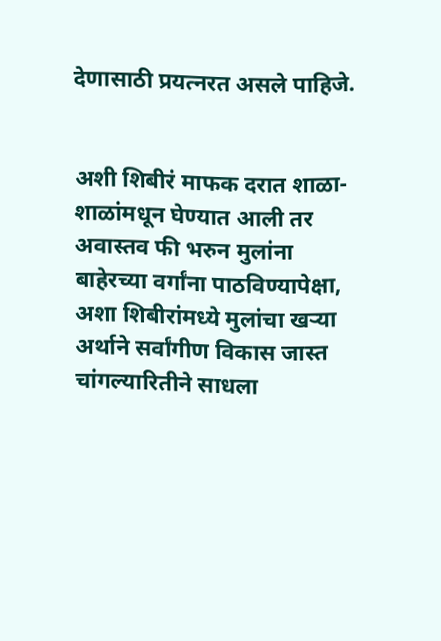देणासाठी प्रयत्नरत असले पाहिजे.


अशी शिबीरं माफक दरात शाळा-शाळांमधून घेण्यात आली तर अवास्तव फी भरुन मुलांना बाहेरच्या वर्गांना पाठविण्यापेक्षा, अशा शिबीरांमध्ये मुलांचा खऱ्या अर्थाने सर्वांगीण विकास जास्त चांगल्यारितीने साधला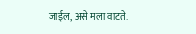जाईल, असे मला वाटते.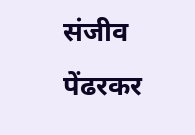संजीव पेंढरकर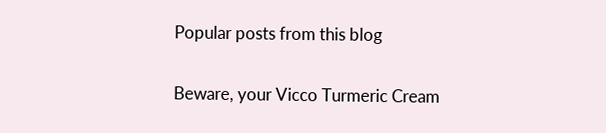Popular posts from this blog

Beware, your Vicco Turmeric Cream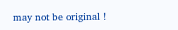may not be original !